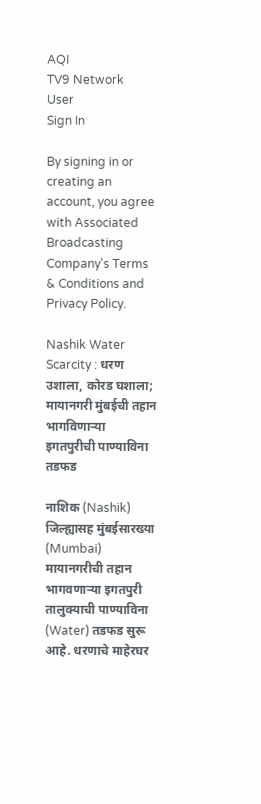AQI
TV9 Network
User
Sign In

By signing in or creating an account, you agree with Associated Broadcasting Company's Terms & Conditions and Privacy Policy.

Nashik Water Scarcity : धरण उशाला, कोरड घशाला; मायानगरी मुंबईची तहान भागविणाऱ्या इगतपुरीची पाण्याविना तडफड

नाशिक (Nashik) जिल्ह्यासह मुंबईसारख्या (Mumbai) मायानगरीची तहान भागवणाऱ्या इगतपुरी तालुक्याची पाण्याविना (Water) तडफड सुरू आहे. धरणाचे माहेरघर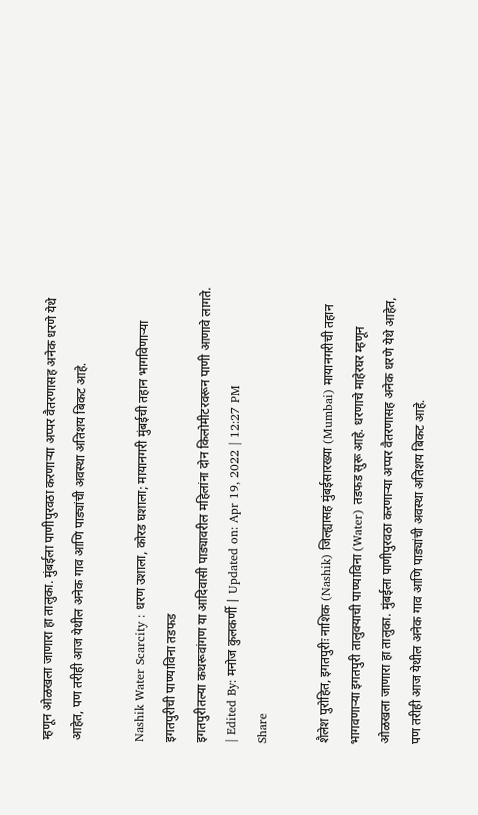म्हणून ओळखला जाणारा हा तालुका. मुंबईला पाणीपुरवठा करणाऱ्या अप्पर वैतरणासह अनेक धरणे येथे आहेत, पण तरीही आज येथील अनेक गाव आणि पाड्यांची अवस्था अतिशय बिकट आहे.

Nashik Water Scarcity : धरण उशाला, कोरड घशाला; मायानगरी मुंबईची तहान भागविणाऱ्या इगतपुरीची पाण्याविना तडफड
इगतपुरीतल्या कथरूवांगण या आदिवासी पाड्यावरील महिलांना दोन किलोमीटरवरून पाणी आणावे लागते.
| Edited By: मनोज कुलकर्णी | Updated on: Apr 19, 2022 | 12:27 PM
Share

शैलेश पुरोहित, इगतपुरीः नाशिक (Nashik) जिल्ह्यासह मुंबईसारख्या (Mumbai) मायानगरीची तहान भागवणाऱ्या इगतपुरी तालुक्याची पाण्याविना (Water) तडफड सुरू आहे. धरणाचे माहेरघर म्हणून ओळखला जाणारा हा तालुका. मुंबईला पाणीपुरवठा करणाऱ्या अप्पर वैतरणासह अनेक धरणे येथे आहेत, पण तरीही आज येथील अनेक गाव आणि पाड्यांची अवस्था अतिशय बिकट आहे.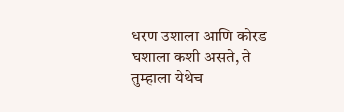धरण उशाला आणि कोरड घशाला कशी असते, ते तुम्हाला येथेच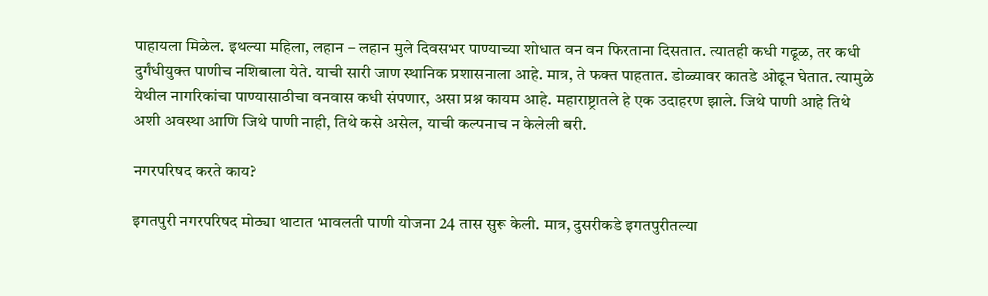पाहायला मिळेल. इथल्या महिला, लहान – लहान मुले दिवसभर पाण्याच्या शोधात वन वन फिरताना दिसतात. त्यातही कधी गढूळ, तर कधी दुर्गंधीयुक्त पाणीच नशिबाला येते. याची सारी जाण स्थानिक प्रशासनाला आहे. मात्र, ते फक्त पाहतात. डोळ्यावर कातडे ओढून घेतात. त्यामुळे येथील नागरिकांचा पाण्यासाठीचा वनवास कधी संपणार, असा प्रश्न कायम आहे. महाराष्ट्रातले हे एक उदाहरण झाले. जिथे पाणी आहे तिथे अशी अवस्था आणि जिथे पाणी नाही, तिथे कसे असेल, याची कल्पनाच न केलेली बरी.

नगरपरिषद करते काय?

इगतपुरी नगरपरिषद मोठ्या थाटात भावलती पाणी योजना 24 तास सुरू केली. मात्र, दुसरीकडे इगतपुरीतल्या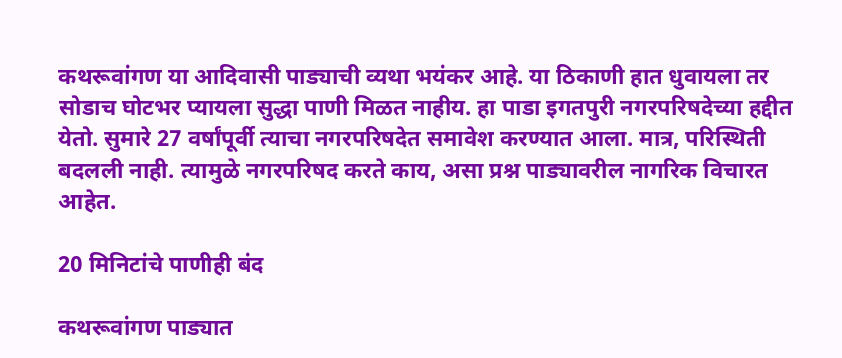कथरूवांगण या आदिवासी पाड्याची व्यथा भयंकर आहे. या ठिकाणी हात धुवायला तर सोडाच घोटभर प्यायला सुद्धा पाणी मिळत नाहीय. हा पाडा इगतपुरी नगरपरिषदेच्या हद्दीत येतो. सुमारे 27 वर्षांपूर्वी त्याचा नगरपरिषदेत समावेश करण्यात आला. मात्र, परिस्थिती बदलली नाही. त्यामुळे नगरपरिषद करते काय, असा प्रश्न पाड्यावरील नागरिक विचारत आहेत.

20 मिनिटांचे पाणीही बंद

कथरूवांगण पाड्यात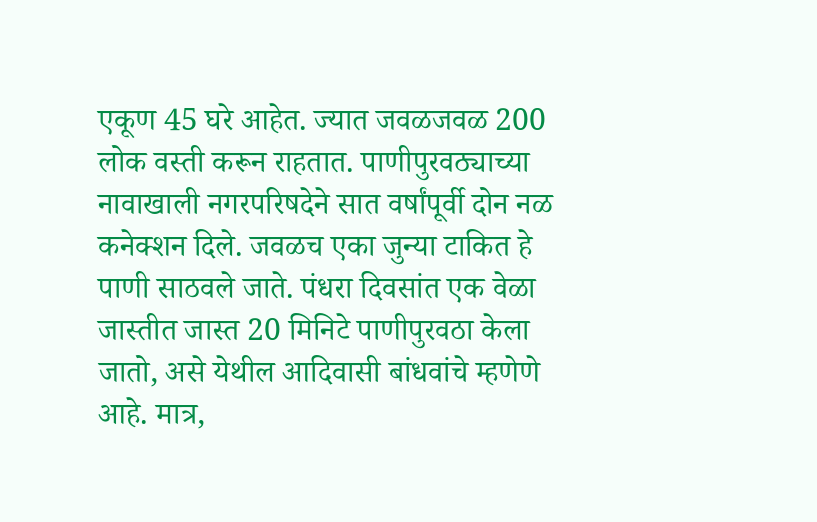एकूण 45 घरे आहेत. ज्यात जवळजवळ 200 लोक वस्ती करून राहतात. पाणीपुरवठ्याच्या नावाखाली नगरपरिषदेने सात वर्षांपूर्वी दोन नळ कनेक्शन दिले. जवळच एका जुन्या टाकित हे पाणी साठवले जाते. पंधरा दिवसांत एक वेळा जास्तीत जास्त 20 मिनिटे पाणीपुरवठा केला जातो, असे येथील आदिवासी बांधवांचे म्हणेणे आहे. मात्र,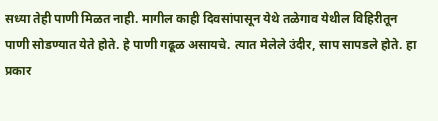सध्या तेही पाणी मिळत नाही. मागील काही दिवसांपासून येथे तळेगाव येथील विहिरीतून पाणी सोडण्यात येते होते. हे पाणी गढूळ असायचे. त्यात मेलेले उंदीर, साप सापडले होते. हा प्रकार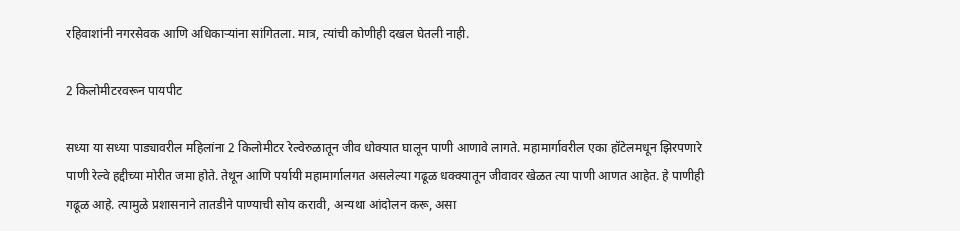रहिवाशांनी नगरसेवक आणि अधिकाऱ्यांना सांगितला. मात्र, त्यांची कोणीही दखल घेतली नाही.

2 किलोमीटरवरून पायपीट

सध्या या सध्या पाड्यावरील महिलांना 2 किलोमीटर रेल्वेरुळातून जीव धोक्यात घालून पाणी आणावे लागते. महामार्गावरील एका हॉटेलमधून झिरपणारे पाणी रेल्वे हद्दीच्या मोरीत जमा होते. तेथून आणि पर्यायी महामार्गालगत असलेल्या गढूळ धक्क्यातून जीवावर खेळत त्या पाणी आणत आहेत. हे पाणीही गढूळ आहे. त्यामुळे प्रशासनाने तातडीने पाण्याची सोय करावी, अन्यथा आंदोलन करू, असा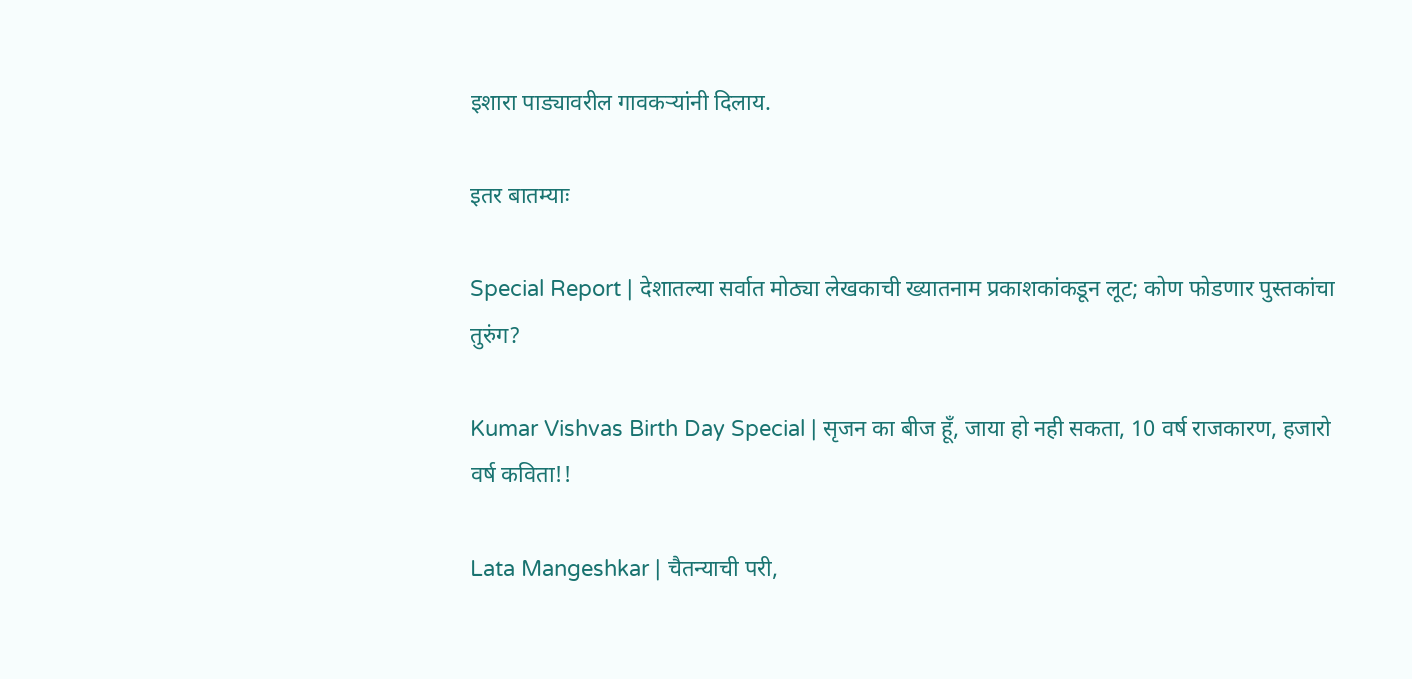इशारा पाड्यावरील गावकऱ्यांनी दिलाय.

इतर बातम्याः

Special Report | देशातल्या सर्वात मोठ्या लेखकाची ख्यातनाम प्रकाशकांकडून लूट; कोण फोडणार पुस्तकांचा तुरुंग?

Kumar Vishvas Birth Day Special | सृजन का बीज हूँ, जाया हो नही सकता, 10 वर्ष राजकारण, हजारो वर्ष कविता!!

Lata Mangeshkar | चैतन्याची परी,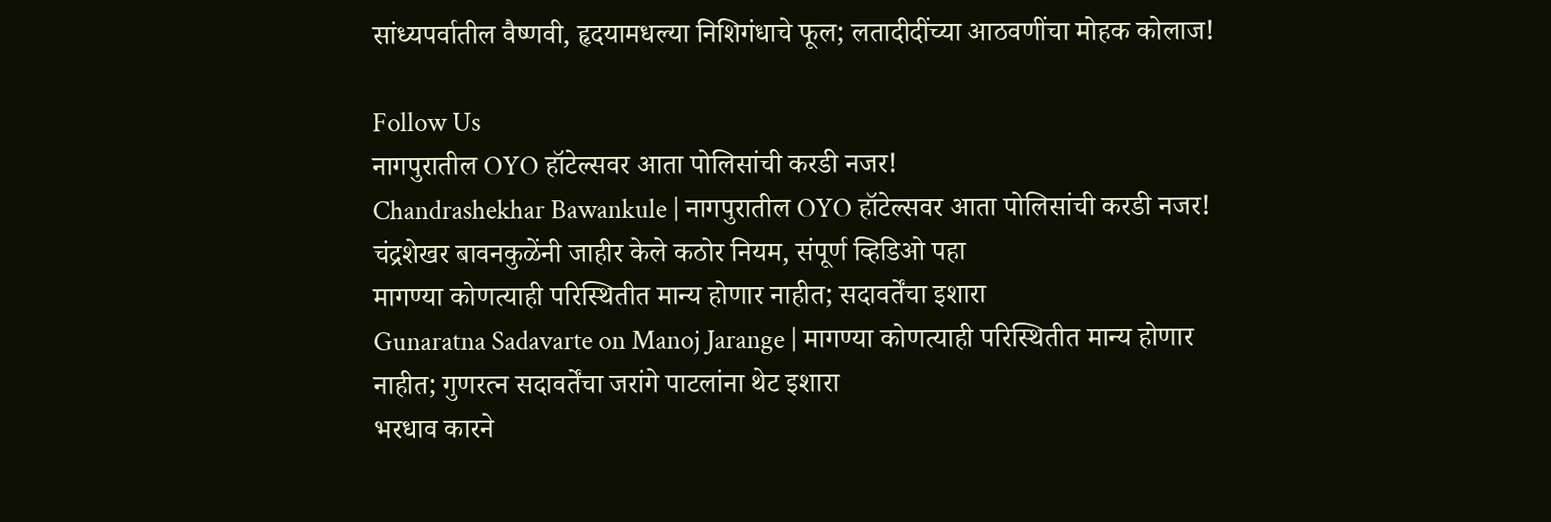सांध्यपर्वातील वैष्णवी, हृदयामधल्या निशिगंधाचे फूल; लतादीदींच्या आठवणींचा मोहक कोलाज!

Follow Us
नागपुरातील OYO हॉटेल्सवर आता पोलिसांची करडी नजर!
Chandrashekhar Bawankule | नागपुरातील OYO हॉटेल्सवर आता पोलिसांची करडी नजर! चंद्रशेखर बावनकुळेंनी जाहीर केले कठोर नियम, संपूर्ण व्हिडिओ पहा
मागण्या कोणत्याही परिस्थितीत मान्य होणार नाहीत; सदावर्तेंचा इशारा
Gunaratna Sadavarte on Manoj Jarange | मागण्या कोणत्याही परिस्थितीत मान्य होणार नाहीत; गुणरत्न सदावर्तेंचा जरांगे पाटलांना थेट इशारा
भरधाव कारने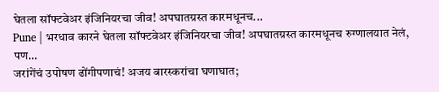घेतला सॉफ्टवेअर इंजिनियरचा जीव! अपघातग्रस्त कारमधूनच...
Pune | भरधाव कारने घेतला सॉफ्टवेअर इंजिनियरचा जीव! अपघातग्रस्त कारमधूनच रुग्णालयात नेलं, पण...
जरांगेंचं उपोषण ढोंगीपणाचं! अजय बारस्करांचा घणाघात;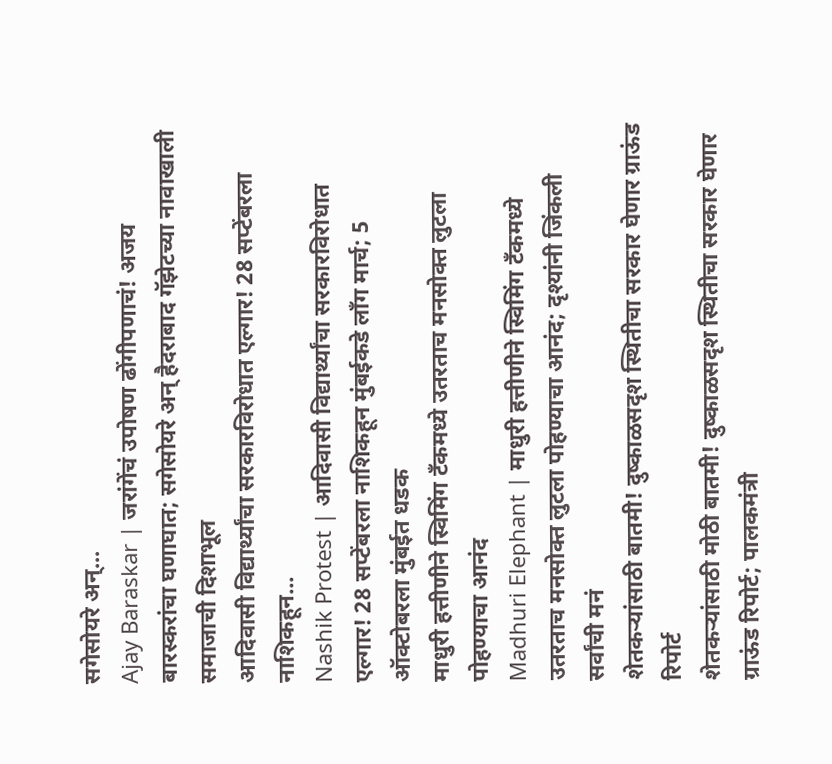सगेसोयरे अन्...
Ajay Baraskar | जरांगेंचं उपोषण ढोंगीपणाचं! अजय बारस्करांचा घणाघात; सगेसोयरे अन् हैदराबाद गॅझेटच्या नावाखाली समाजाची दिशाभूल
आदिवासी विद्यार्थ्यांचा सरकारविरोधात एल्गार! 28 सप्टेंबरला नाशिकहून...
Nashik Protest | आदिवासी विद्यार्थ्यांचा सरकारविरोधात एल्गार! 28 सप्टेंबरला नाशिकहून मुंबईकडे लॉंग मार्च; 5 ऑक्टोबरला मुंबईत धडक
माधुरी हत्तीणीने स्विमिंग टँकमध्ये उतरताच मनसोक्त लुटला पोहण्याचा आनंद
Madhuri Elephant | माधुरी हत्तीणीने स्विमिंग टँकमध्ये उतरताच मनसोक्त लुटला पोहण्याचा आनंद; दृश्यांनी जिंकली सर्वांची मनं
शेतकऱ्यांसाठी बातमी! दुष्काळसदृश स्थितीचा सरकार घेणार ग्राऊंड रिपोर्ट
शेतकऱ्यांसाठी मोठी बातमी! दुष्काळसदृश स्थितीचा सरकार घेणार ग्राऊंड रिपोर्ट; पालकमंत्री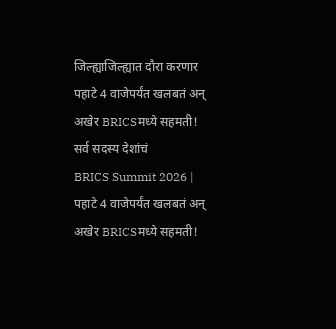जिल्ह्याजिल्ह्यात दौरा करणार
पहाटे 4 वाजेपर्यंत खलबतं अन् अखेर BRICSमध्ये सहमती! सर्व सदस्य देशांचं
BRICS Summit 2026 | पहाटे 4 वाजेपर्यंत खलबतं अन् अखेर BRICSमध्ये सहमती!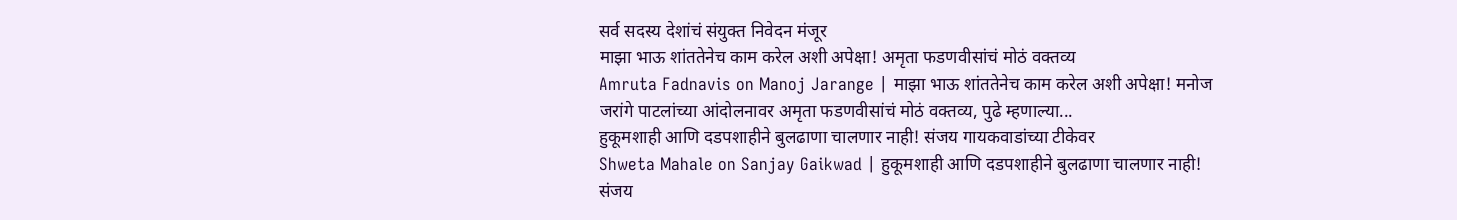सर्व सदस्य देशांचं संयुक्त निवेदन मंजूर
माझा भाऊ शांततेनेच काम करेल अशी अपेक्षा! अमृता फडणवीसांचं मोठं वक्तव्य
Amruta Fadnavis on Manoj Jarange | माझा भाऊ शांततेनेच काम करेल अशी अपेक्षा! मनोज जरांगे पाटलांच्या आंदोलनावर अमृता फडणवीसांचं मोठं वक्तव्य, पुढे म्हणाल्या...
हुकूमशाही आणि दडपशाहीने बुलढाणा चालणार नाही! संजय गायकवाडांच्या टीकेवर
Shweta Mahale on Sanjay Gaikwad | हुकूमशाही आणि दडपशाहीने बुलढाणा चालणार नाही! संजय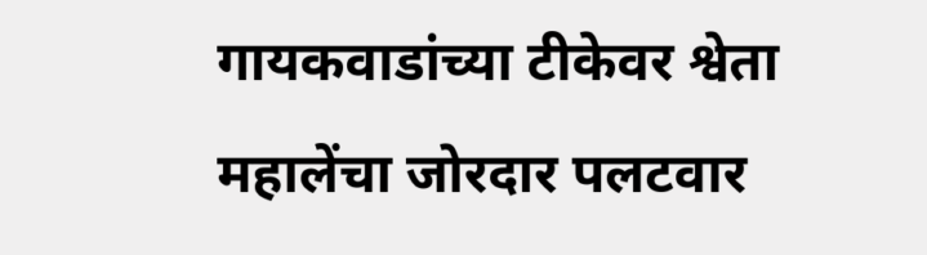गायकवाडांच्या टीकेवर श्वेता महालेंचा जोरदार पलटवार